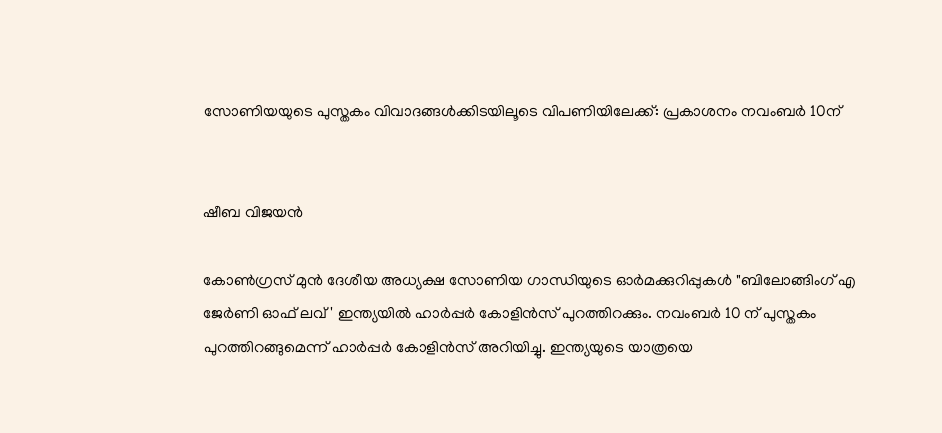സോണിയയുടെ പുസ്തകം വിവാദങ്ങൾക്കിടയിലൂടെ വിപണിയിലേക്ക്: പ്രകാശനം നവംബർ 10ന്


ഷീബ വിജയൻ

കോൺഗ്രസ് മുൻ ദേശീയ അധ്യക്ഷ സോണിയ ഗാന്ധിയുടെ ഓർമക്കുറിപ്പുകൾ "ബിലോങ്ങിംഗ് എ ജേർണി ഓഫ് ലവ്' ഇന്ത്യയിൽ ഹാർപ്പർ കോളിൻസ് പുറത്തിറക്കും. നവംബർ 10 ന് പുസ്തകം പുറത്തിറങ്ങുമെന്ന് ഹാർപ്പർ കോളിൻസ് അറിയിച്ചു. ഇന്ത്യയുടെ യാത്രയെ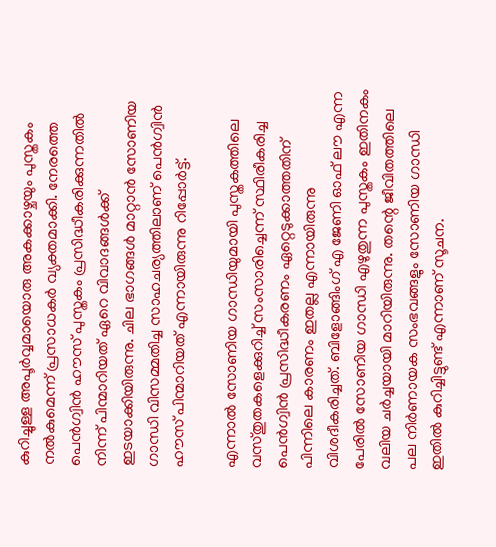കുറിച്ചുള്ള അപൂർവ്വമായൊരു അകക്കാഴ്ചയും പുസ്തകം നൽകുമെന്ന് പ്രസാധകർ വ്യക്തമാക്കി. നേരത്തെ പെൻഗ്വിൻ ഹൗസ് പുസ്തകം പ്രസിദ്ധീകരിക്കുന്നതിൽ നിന്ന് പിന്മാറിയത് ഏറെ വിവാദങ്ങൾക്ക് ഇടയാക്കിയിരുന്നു. ചില ഭാഗങ്ങൾ മാറ്റാൻ സോണിയ ഗാന്ധി വിസമ്മതിച്ച സാഹചര്യത്തിലാണ് പെൻഗ്വിൻ ഹൗസ് പിന്മാറിയത് എന്നായിരുന്നു റിപ്പോർട്ട്.

എന്നാൽ സോണിയ ഗാന്ധിയുമായി പുസ്തകത്തിലെ വസ്തുതകളെക്കുറിച്ച് സംസാരിച്ചെന്ന് സ്ഥിരീകരിച്ച പെൻഗ്വിൻ പ്രസിദ്ധീകരണം ഏറ്റെടുക്കാത്തതിന് പിന്നിലെ കാരണം ഇതല്ല എന്നായിരുന്നു വിശദീകരിച്ചത്. ബിളോങ്ങിംഗ് എ ജേണി ഓഫ് ലൗ എന്ന പേരിൽ സോണിയ ഗാന്ധി എഴുതുന്ന പുസ്തകം ഇതിനകം വലിയ ചർച്ചയായി മാറിയിരുന്നു. തന്റെ ജീവിതത്തിലെ പല നിർണായക സംഭവങ്ങളും സോണിയ ഗാന്ധി ഇതിൽ കുറിച്ചിട്ടുണ്ട് എന്നാണ് സൂചന.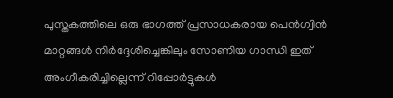പുസ്തകത്തിലെ ഒരു ഭാഗത്ത് പ്രസാധകരായ പെൻഗ്വിൻ മാറ്റങ്ങൾ നിർദ്ദേശിച്ചെങ്കിലും സോണിയ ഗാന്ധി ഇത് അംഗീകരിച്ചില്ലെന്ന് റിപ്പോർട്ടുകൾ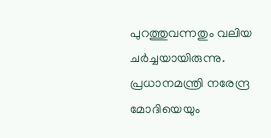പുറത്തുവന്നതും വലിയ ചർച്ചയായിരുന്നു. പ്രധാനമന്ത്രി നരേന്ദ്ര മോദിയെയും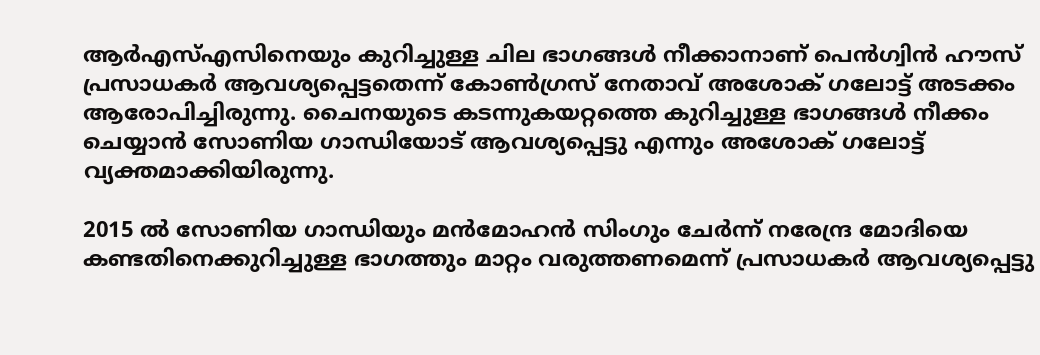ആർഎസ്എസിനെയും കുറിച്ചുള്ള ചില ഭാഗങ്ങൾ നീക്കാനാണ് പെൻഗ്വിൻ ഹൗസ് പ്രസാധകർ ആവശ്യപ്പെട്ടതെന്ന് കോൺഗ്രസ് നേതാവ് അശോക് ഗലോട്ട് അടക്കം ആരോപിച്ചിരുന്നു. ചൈനയുടെ കടന്നുകയറ്റത്തെ കുറിച്ചുള്ള ഭാഗങ്ങൾ നീക്കം ചെയ്യാൻ സോണിയ ഗാന്ധിയോട് ആവശ്യപ്പെട്ടു എന്നും അശോക് ഗലോട്ട് വ്യക്തമാക്കിയിരുന്നു.

2015 ൽ സോണിയ ഗാന്ധിയും മൻമോഹൻ സിംഗും ചേർന്ന് നരേന്ദ്ര മോദിയെ കണ്ടതിനെക്കുറിച്ചുള്ള ഭാഗത്തും മാറ്റം വരുത്തണമെന്ന് പ്രസാധകർ ആവശ്യപ്പെട്ടു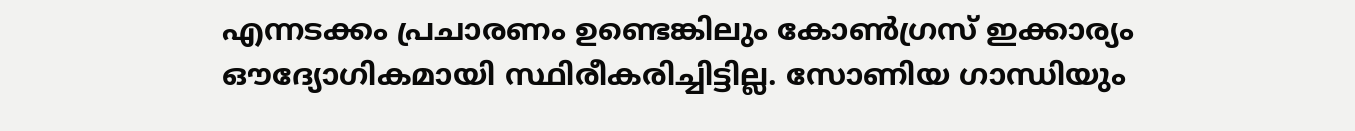എന്നടക്കം പ്രചാരണം ഉണ്ടെങ്കിലും കോൺഗ്രസ് ഇക്കാര്യം ഔദ്യോഗികമായി സ്ഥിരീകരിച്ചിട്ടില്ല. സോണിയ ഗാന്ധിയും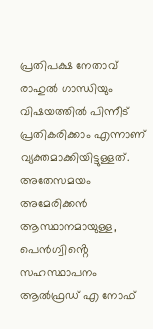പ്രതിപക്ഷ നേതാവ് രാഹുൽ ഗാന്ധിയും വിഷയത്തിൽ പിന്നീട് പ്രതികരിക്കാം എന്നാണ് വ്യക്തമാക്കിയിട്ടുള്ളത്. അതേസമയം അമേരിക്കൻ ആസ്ഥാനമായുള്ള, പെൻഗ്വിൻ്റെ സഹസ്ഥാപനം ആൽഫ്രഡ് എ നോഫ്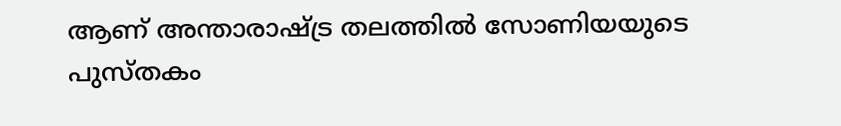ആണ് അന്താരാഷ്ട്ര തലത്തിൽ സോണിയയുടെ പുസ്തകം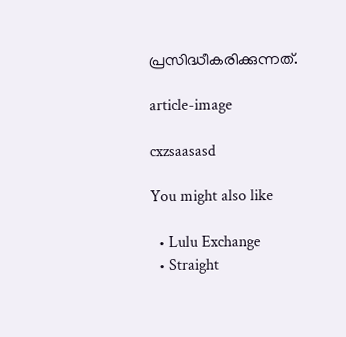പ്രസിദ്ധീകരിക്കുന്നത്.

article-image

cxzsaasasd

You might also like

  • Lulu Exchange
  • Straight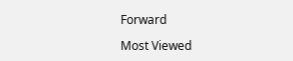Forward

Most Viewed